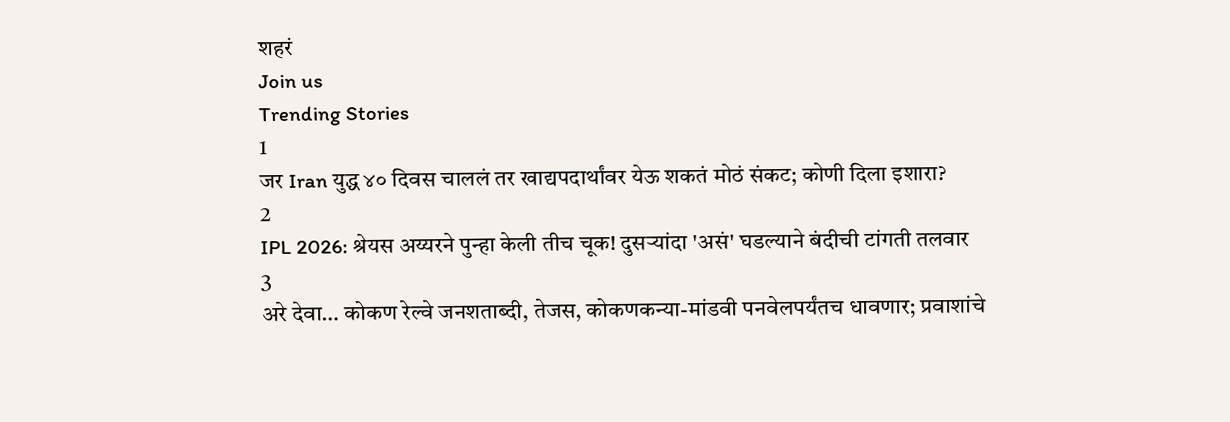शहरं
Join us
Trending Stories
1
जर Iran युद्ध ४० दिवस चाललं तर खाद्यपदार्थांवर येऊ शकतं मोठं संकट; कोणी दिला इशारा?
2
IPL 2026: श्रेयस अय्यरने पुन्हा केली तीच चूक! दुसऱ्यांदा 'असं' घडल्याने बंदीची टांगती तलवार
3
अरे देवा… कोकण रेल्वे जनशताब्दी, तेजस, कोकणकन्या-मांडवी पनवेलपर्यंतच धावणार; प्रवाशांचे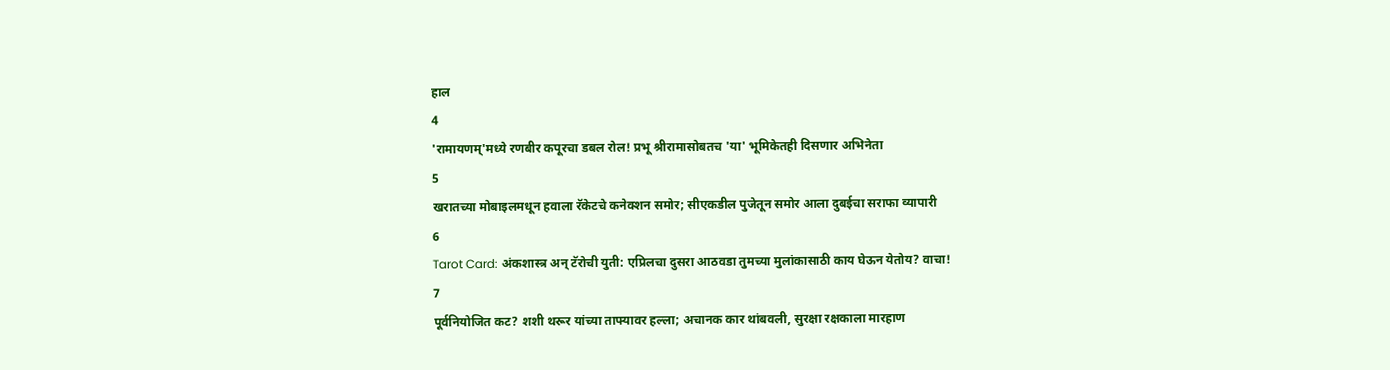हाल
4
'रामायणम्'मध्ये रणबीर कपूरचा डबल रोल! प्रभू श्रीरामासोबतच 'या' भूमिकेतही दिसणार अभिनेता
5
खरातच्या मोबाइलमधून हवाला रॅकेटचे कनेक्शन समोर; सीएकडील पुजेतून समोर आला दुबईचा सराफा व्यापारी
6
Tarot Card: अंकशास्त्र अन् टॅरोची युती: एप्रिलचा दुसरा आठवडा तुमच्या मुलांकासाठी काय घेऊन येतोय? वाचा!
7
पूर्वनियोजित कट? शशी थरूर यांच्या ताफ्यावर हल्ला; अचानक कार थांबवली, सुरक्षा रक्षकाला मारहाण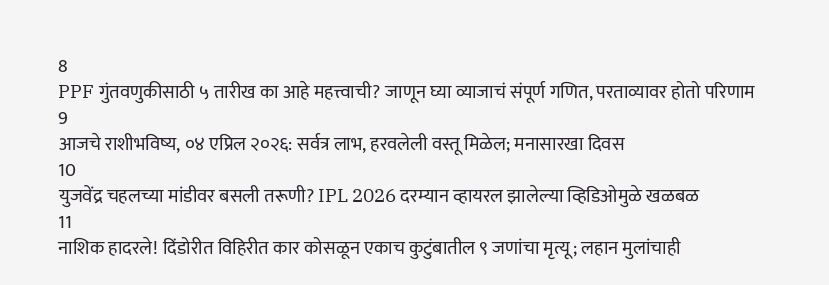8
PPF गुंतवणुकीसाठी ५ तारीख का आहे महत्त्वाची? जाणून घ्या व्याजाचं संपूर्ण गणित, परताव्यावर होतो परिणाम
9
आजचे राशीभविष्य, ०४ एप्रिल २०२६: सर्वत्र लाभ, हरवलेली वस्तू मिळेल; मनासारखा दिवस
10
युजवेंद्र चहलच्या मांडीवर बसली तरूणी? IPL 2026 दरम्यान व्हायरल झालेल्या व्हिडिओमुळे खळबळ
11
नाशिक हादरले! दिंडोरीत विहिरीत कार कोसळून एकाच कुटुंबातील ९ जणांचा मृत्यू; लहान मुलांचाही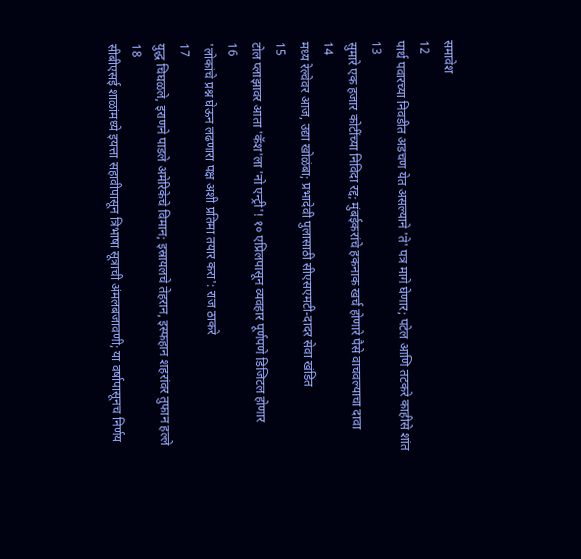समावेश
12
पार्थ पवारच्या निवडीत अडचण येत असल्याने 'ते' पत्र मागे घेणार; पटेल आणि तटकरे काहीसे शांत
13
सुमारे एक हजार कोटींच्या निविदा रद्द; मुंबईकरांचे हकनाक खर्च होणारे पैसे वाचवल्याचा दावा
14
मध्य रेल्वेवर आज, उद्या खोळंबा; प्रभादेवी पुलासाठी सीएसएमटी-दादर सेवा खंडित
15
टोल प्लाझावर आता 'कॅश'ला 'नो एन्ट्री'! १० एप्रिलपासून व्यवहार पूर्णपणे डिजिटल होणार
16
'लोकांचे प्रश्न घेऊन लढणारा पक्ष अशी प्रतिमा तयार करा': राज ठाकरे
17
युद्ध चिघळले, इराणने पाडले अमेरिकेचे विमान; इस्रायलचे तेहरान, इस्फहान शहरांवर तुफान हल्ले
18
सीबीएसई शाळांमध्ये इयत्ता सहावीपासून त्रिभाषा सूत्राची अंमलबजावणी; या वर्षापासूनच निर्णय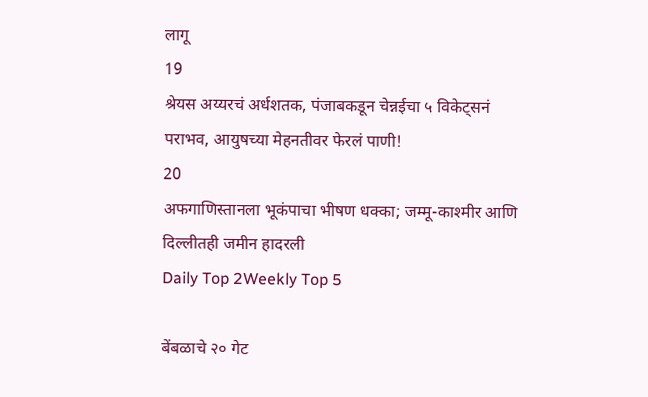लागू
19
श्रेयस अय्यरचं अर्धशतक, पंजाबकडून चेन्नईचा ५ विकेट्सनं पराभव, आयुषच्या मेहनतीवर फेरलं पाणी!
20
अफगाणिस्तानला भूकंपाचा भीषण धक्का; जम्मू-काश्मीर आणि दिल्लीतही जमीन हादरली
Daily Top 2Weekly Top 5

बेंबळाचे २० गेट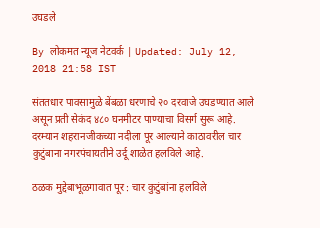उघडले

By लोकमत न्यूज नेटवर्क | Updated: July 12, 2018 21:58 IST

संततधार पावसामुळे बेंबळा धरणाचे २० दरवाजे उघडण्यात आले असून प्रती सेकंद ४८० घनमीटर पाण्याचा विसर्ग सुरू आहे. दरम्यान शहरानजीकच्या नदीला पूर आल्याने काठावरील चार कुटुंबाना नगरपंचायतीने उर्दू शाळेत हलविले आहे.

ठळक मुद्देबाभूळगावात पूर : चार कुटुंबांना हलविले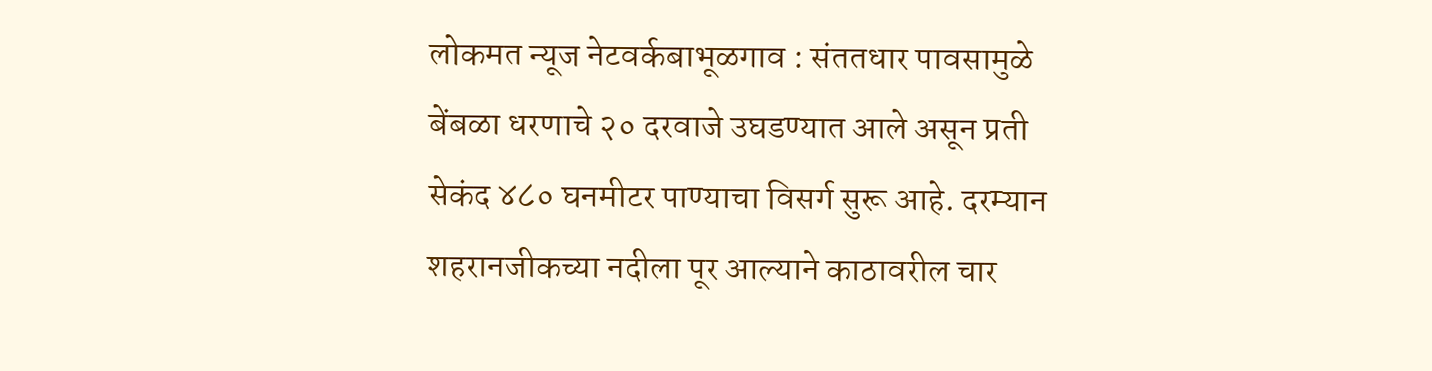लोकमत न्यूज नेटवर्कबाभूळगाव : संततधार पावसामुळे बेंबळा धरणाचे २० दरवाजे उघडण्यात आले असून प्रती सेकंद ४८० घनमीटर पाण्याचा विसर्ग सुरू आहे. दरम्यान शहरानजीकच्या नदीला पूर आल्याने काठावरील चार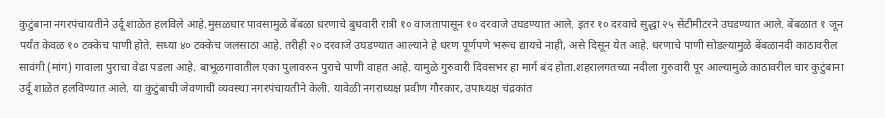कुटुंबाना नगरपंचायतीने उर्दू शाळेत हलविले आहे.मुसळधार पावसामुळे बेंबळा धरणाचे बुधवारी रात्री १० वाजतापासून १० दरवाजे उघडण्यात आले. इतर १० दरवाचे सुद्धा २५ सेंटीमीटरने उघडण्यात आले. बेंबळात १ जून पर्यंत केवळ १० टक्केच पाणी होते. सध्या ४० टक्केच जलसाठा आहे. तरीही २० दरवाजे उघडण्यात आल्याने हे धरण पूर्णपणे भरूच द्यायचे नाही, असे दिसून येत आहे. धरणाचे पाणी सोडल्यामुळे बेंबळानदी काठावरील सावंगी (मांग) गावाला पुराचा वेढा पडला आहे. बाभूळगावातील एका पुलावरुन पुराचे पाणी वाहत आहे. यामुळे गुरुवारी दिवसभर हा मार्ग बंद होता.शहरालगतच्या नदीला गुरुवारी पूर आल्यामुळे काठावरील चार कुटुंबाना उर्दू शाळेत हलविण्यात आले. या कुटुंबाची जेवणाची व्यवस्था नगरपंचायतीने केली. यावेळी नगराध्यक्ष प्रवीण गौरकार, उपाध्यक्ष चंद्रकांत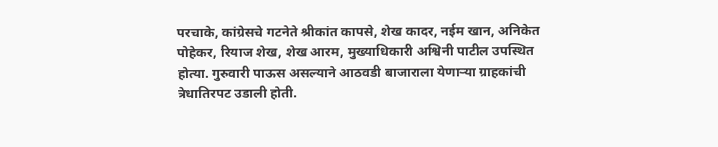परचाके, कांग्रेसचे गटनेते श्रीकांत कापसे, शेख कादर, नईम खान, अनिकेत पोहेकर, रियाज शेख, शेख आरम, मुख्याधिकारी अश्विनी पाटील उपस्थित होत्या. गुरुवारी पाऊस असल्याने आठवडी बाजाराला येणाऱ्या ग्राहकांची त्रेधातिरपट उडाली होती.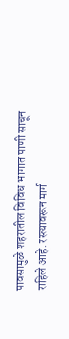पावसामुळे शहरातील विविध भागात पाणी साचून राहिले आहे. रस्त्यावरून मार्ग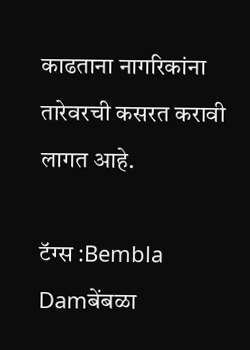काढताना नागरिकांना तारेवरची कसरत करावी लागत आहे.

टॅग्स :Bembla Damबेंबळा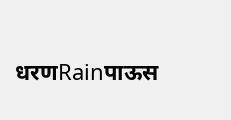धरणRainपाऊस